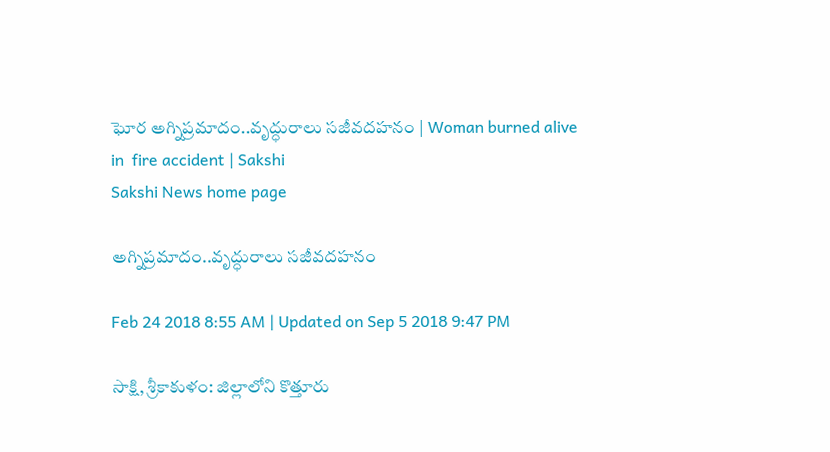ఘోర అగ్నిప్రమాదం..వృద్ధురాలు సజీవదహనం | Woman burned alive in  fire accident | Sakshi
Sakshi News home page

అగ్నిప్రమాదం..వృద్ధురాలు సజీవదహనం

Feb 24 2018 8:55 AM | Updated on Sep 5 2018 9:47 PM

సాక్షి, శ్రీకాకుళం: జిల్లాలోని కొత్తూరు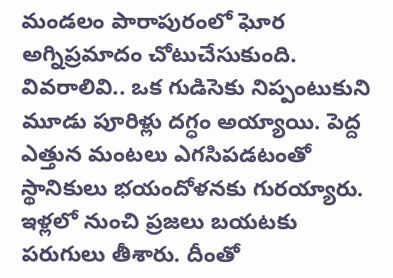మండలం పారాపురంలో ఘోర అగ్నిప్రమాదం చోటుచేసుకుంది. వివరాలివి.. ఒక గుడిసెకు నిప్పంటుకుని మూడు పూరిళ్లు దగ్ధం అయ్యాయి. పెద్ద ఎత్తున మంటలు ఎగసిపడటంతో స్థానికులు భయందోళనకు గురయ్యారు. ఇళ్లలో నుంచి ప్రజలు బయటకు పరుగులు తీశారు. దీంతో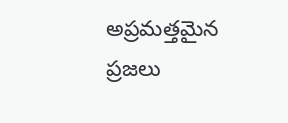అప్రమత్తమైన ప్రజలు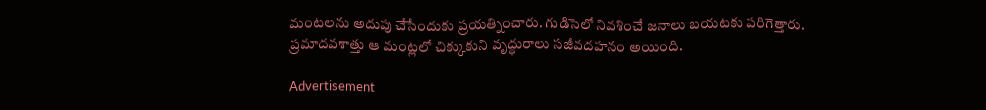మంటలను అదుపు చేసేందుకు ప్రయత్నించారు. గుడిసెలో నివశించే జనాలు బయటకు పరిగెత్తారు. ప్రమాదవశాత్తు ఆ మంట్లలో చిక్కుకుని వృద్ధురాలు సజీవదహనం అయింది.

Advertisement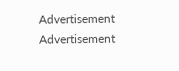Advertisement
Advertisement